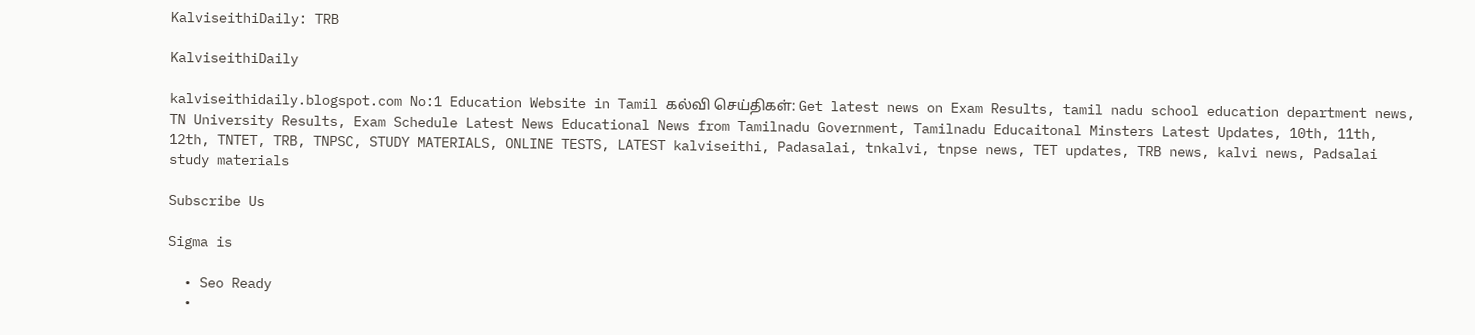KalviseithiDaily: TRB

KalviseithiDaily

kalviseithidaily.blogspot.com No:1 Education Website in Tamil கல்வி செய்திகள்: Get latest news on Exam Results, tamil nadu school education department news, TN University Results, Exam Schedule Latest News Educational News from Tamilnadu Government, Tamilnadu Educaitonal Minsters Latest Updates, 10th, 11th, 12th, TNTET, TRB, TNPSC, STUDY MATERIALS, ONLINE TESTS, LATEST kalviseithi, Padasalai, tnkalvi, tnpse news, TET updates, TRB news, kalvi news, Padsalai study materials

Subscribe Us

Sigma is

  • Seo Ready
  •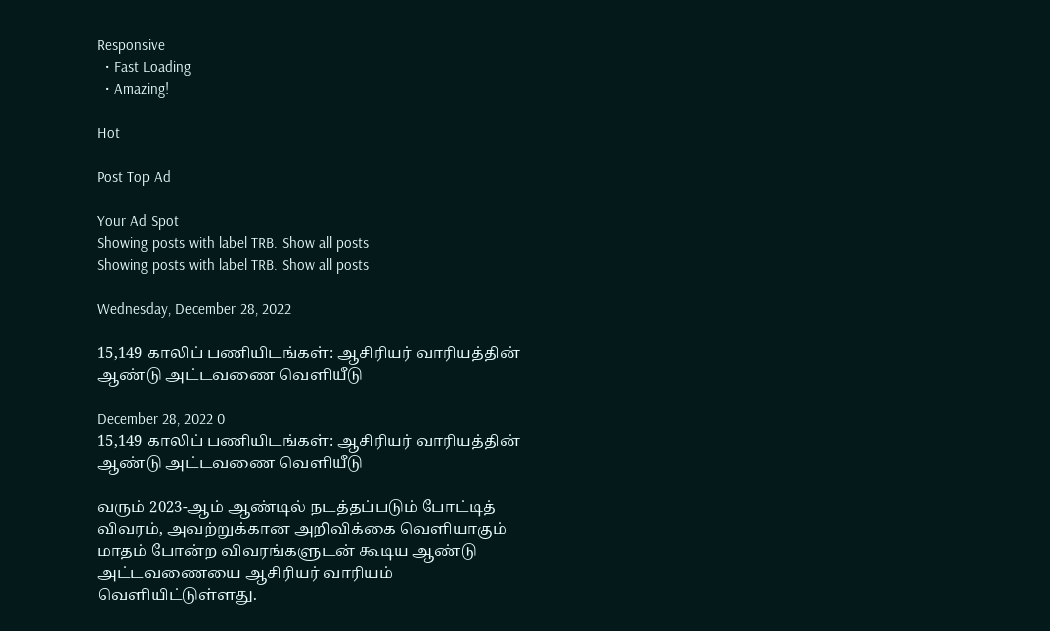Responsive
  • Fast Loading
  • Amazing!

Hot

Post Top Ad

Your Ad Spot
Showing posts with label TRB. Show all posts
Showing posts with label TRB. Show all posts

Wednesday, December 28, 2022

15,149 காலிப் பணியிடங்கள்: ஆசிரியர் வாரியத்தின் ஆண்டு அட்டவணை வெளியீடு

December 28, 2022 0
15,149 காலிப் பணியிடங்கள்: ஆசிரியர் வாரியத்தின் ஆண்டு அட்டவணை வெளியீடு

வரும் 2023-ஆம் ஆண்டில் நடத்தப்படும் போட்டித் விவரம், அவற்றுக்கான அறிவிக்கை வெளியாகும் மாதம் போன்ற விவரங்களுடன் கூடிய ஆண்டு அட்டவணையை ஆசிரியர் வாரியம் வெளியிட்டுள்ளது.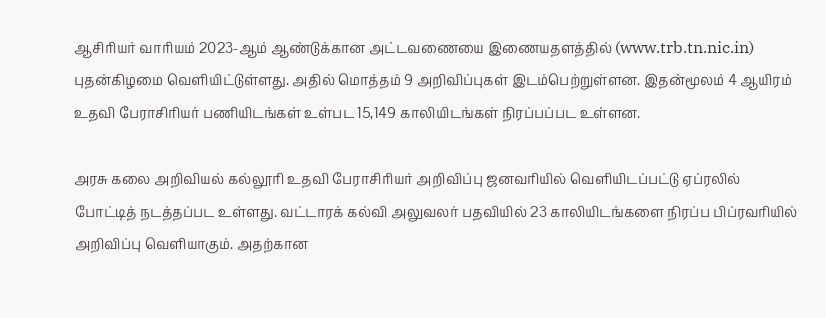ஆசிரியர் வாரியம் 2023-ஆம் ஆண்டுக்கான அட்டவணையை இணையதளத்தில் (www.trb.tn.nic.in) புதன்கிழமை வெளியிட்டுள்ளது. அதில் மொத்தம் 9 அறிவிப்புகள் இடம்பெற்றுள்ளன. இதன்மூலம் 4 ஆயிரம் உதவி பேராசிரியர் பணியிடங்கள் உள்பட 15,149 காலியிடங்கள் நிரப்பப்பட உள்ளன.

அரசு கலை அறிவியல் கல்லூரி உதவி பேராசிரியர் அறிவிப்பு ஜனவரியில் வெளியிடப்பட்டு ஏப்ரலில் போட்டித் நடத்தப்பட உள்ளது. வட்டாரக் கல்வி அலுவலர் பதவியில் 23 காலியிடங்களை நிரப்ப பிப்ரவரியில் அறிவிப்பு வெளியாகும். அதற்கான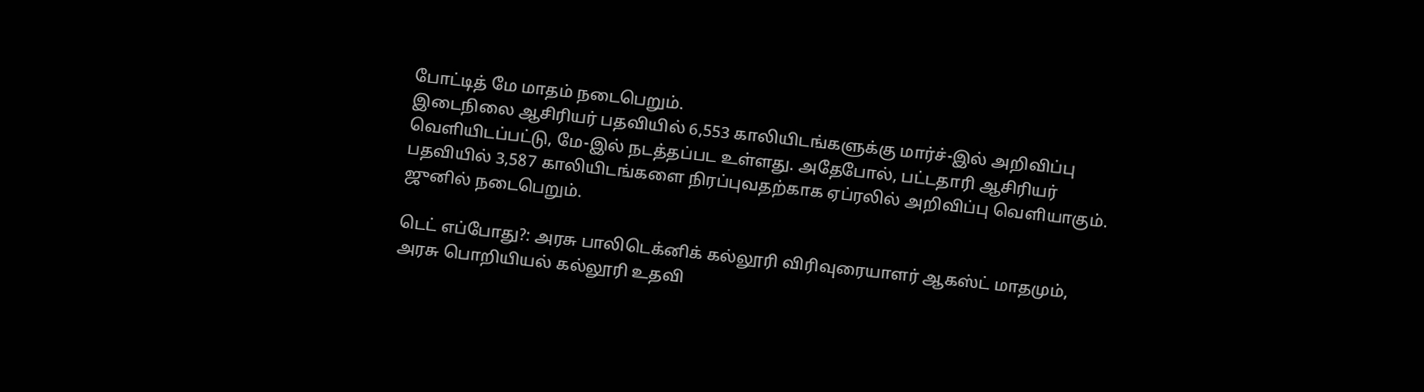போட்டித் மே மாதம் நடைபெறும்.
இடைநிலை ஆசிரியர் பதவியில் 6,553 காலியிடங்களுக்கு மார்ச்-இல் அறிவிப்பு வெளியிடப்பட்டு, மே-இல் நடத்தப்பட உள்ளது. அதேபோல், பட்டதாரி ஆசிரியர் பதவியில் 3,587 காலியிடங்களை நிரப்புவதற்காக ஏப்ரலில் அறிவிப்பு வெளியாகும். ஜுனில் நடைபெறும்.

டெட் எப்போது?: அரசு பாலிடெக்னிக் கல்லூரி விரிவுரையாளர் ஆகஸ்ட் மாதமும், அரசு பொறியியல் கல்லூரி உதவி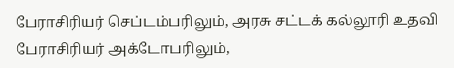பேராசிரியர் செப்டம்பரிலும், அரசு சட்டக் கல்லூரி உதவி பேராசிரியர் அக்டோபரிலும்,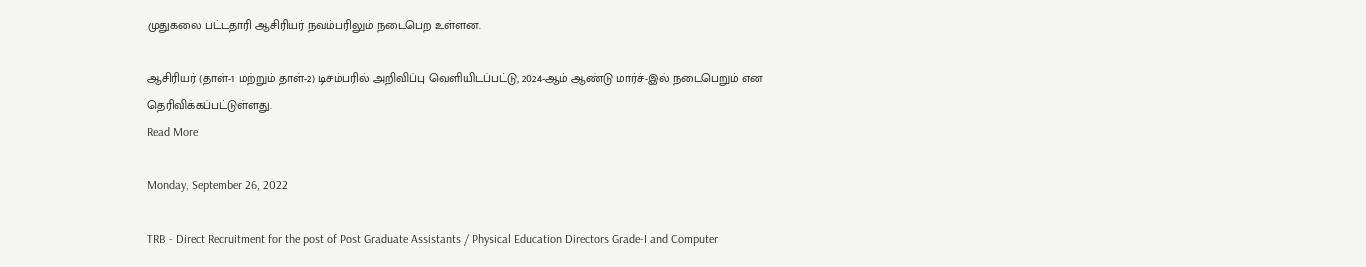முதுகலை பட்டதாரி ஆசிரியர் நவம்பரிலும் நடைபெற உள்ளன.

ஆசிரியர் (தாள்-1 மற்றும் தாள்-2) டிசம்பரில் அறிவிப்பு வெளியிடப்பட்டு, 2024-ஆம் ஆண்டு மார்ச்-இல் நடைபெறும் என தெரிவிக்கப்பட்டுள்ளது.
Read More

Monday, September 26, 2022

TRB - Direct Recruitment for the post of Post Graduate Assistants / Physical Education Directors Grade-I and Computer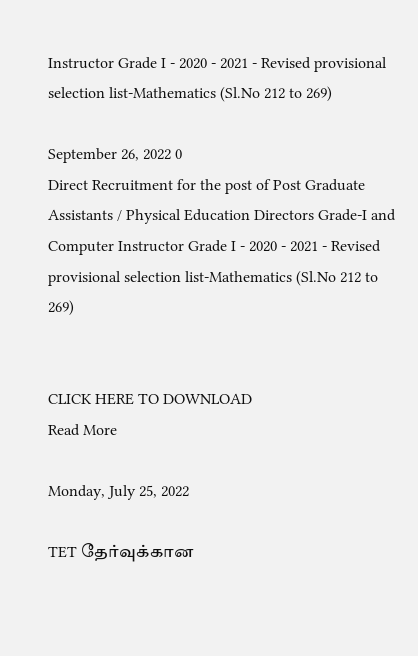Instructor Grade I - 2020 - 2021 - Revised provisional selection list-Mathematics (Sl.No 212 to 269)

September 26, 2022 0
Direct Recruitment for the post of Post Graduate Assistants / Physical Education Directors Grade-I and Computer Instructor Grade I - 2020 - 2021 - Revised provisional selection list-Mathematics (Sl.No 212 to 269)


CLICK HERE TO DOWNLOAD
Read More

Monday, July 25, 2022

TET தேர்வுக்கான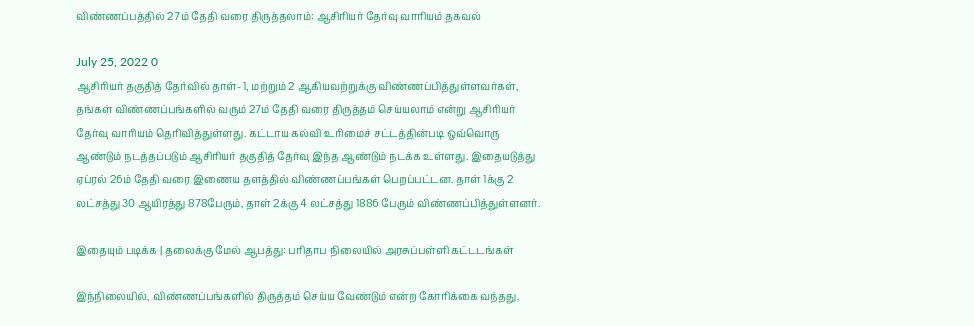விண்ணப்பத்தில் 27ம் தேதி வரை திருத்தலாம்: ஆசிரியர் தேர்வு வாரியம் தகவல்

July 25, 2022 0
ஆசிரியர் தகுதித் தேர்வில் தாள்- 1, மற்றும் 2 ஆகியவற்றுக்கு விண்ணப்பித்துள்ளவர்கள், தங்கள் விண்ணப்பங்களில் வரும் 27ம் தேதி வரை திருத்தம் செய்யலாம் என்று ஆசிரியர் தேர்வு வாரியம் தெரிவித்துள்ளது. கட்டாய கல்வி உரிமைச் சட்டத்தின்படி ஒவ்வொரு ஆண்டும் நடத்தப்படும் ஆசிரியர் தகுதித் தேர்வு இந்த ஆண்டும் நடக்க உள்ளது. இதையடுத்து ஏப்ரல் 26ம் தேதி வரை இணைய தளத்தில் விண்ணப்பங்கள் பெறப்பட்டன. தாள் 1க்கு 2 லட்சத்து 30 ஆயிரத்து 878பேரும், தாள் 2க்கு 4 லட்சத்து 1886 பேரும் விண்ணப்பித்துள்ளனர்.

இதையும் படிக்க | தலைக்கு மேல் ஆபத்து: பரிதாப நிலையில் அரசுப்பள்ளி கட்டடங்கள்

இந்நிலையில், விண்ணப்பங்களில் திருத்தம் செய்ய வேண்டும் என்ற கோரிக்கை வந்தது.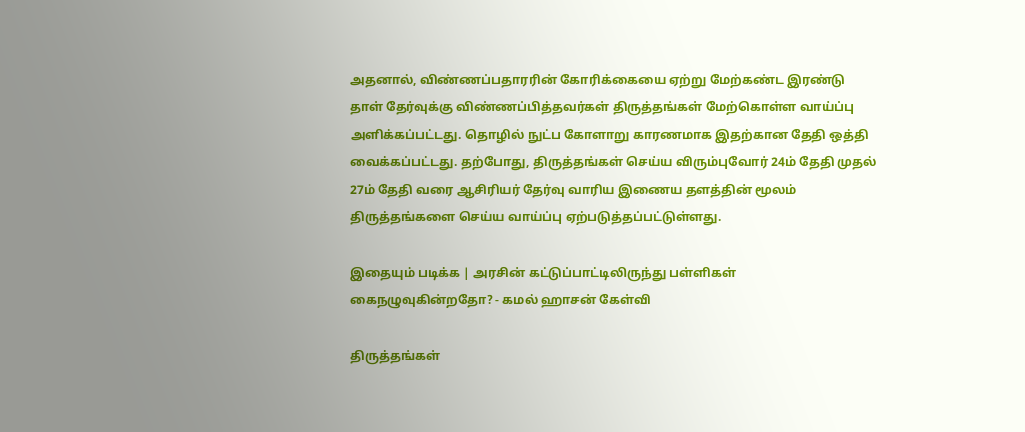அதனால், விண்ணப்பதாரரின் கோரிக்கையை ஏற்று மேற்கண்ட இரண்டு தாள் தேர்வுக்கு விண்ணப்பித்தவர்கள் திருத்தங்கள் மேற்கொள்ள வாய்ப்பு அளிக்கப்பட்டது. தொழில் நுட்ப கோளாறு காரணமாக இதற்கான தேதி ஒத்தி வைக்கப்பட்டது. தற்போது, திருத்தங்கள் செய்ய விரும்புவோர் 24ம் தேதி முதல் 27ம் தேதி வரை ஆசிரியர் தேர்வு வாரிய இணைய தளத்தின் மூலம் திருத்தங்களை செய்ய வாய்ப்பு ஏற்படுத்தப்பட்டுள்ளது.

இதையும் படிக்க | அரசின் கட்டுப்பாட்டிலிருந்து பள்ளிகள் கைநழுவுகின்றதோ? - கமல் ஹாசன் கேள்வி

திருத்தங்கள்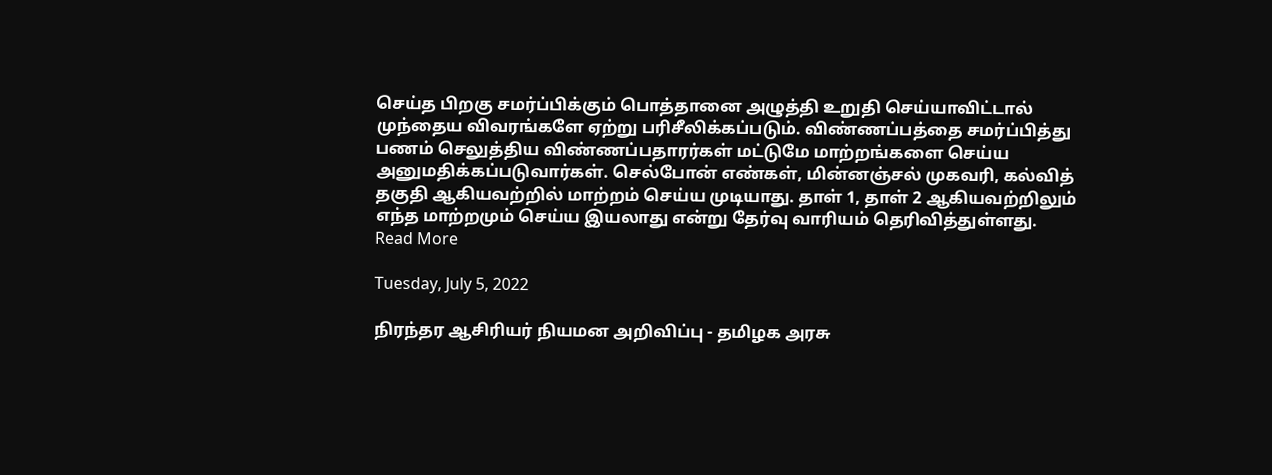செய்த பிறகு சமர்ப்பிக்கும் பொத்தானை அழுத்தி உறுதி செய்யாவிட்டால் முந்தைய விவரங்களே ஏற்று பரிசீலிக்கப்படும். விண்ணப்பத்தை சமர்ப்பித்து பணம் செலுத்திய விண்ணப்பதாரர்கள் மட்டுமே மாற்றங்களை செய்ய அனுமதிக்கப்படுவார்கள். செல்போன் எண்கள், மின்னஞ்சல் முகவரி, கல்வித் தகுதி ஆகியவற்றில் மாற்றம் செய்ய முடியாது. தாள் 1, தாள் 2 ஆகியவற்றிலும் எந்த மாற்றமும் செய்ய இயலாது என்று தேர்வு வாரியம் தெரிவித்துள்ளது.
Read More

Tuesday, July 5, 2022

நிரந்தர ஆசிரியர் நியமன அறிவிப்பு - தமிழக அரசு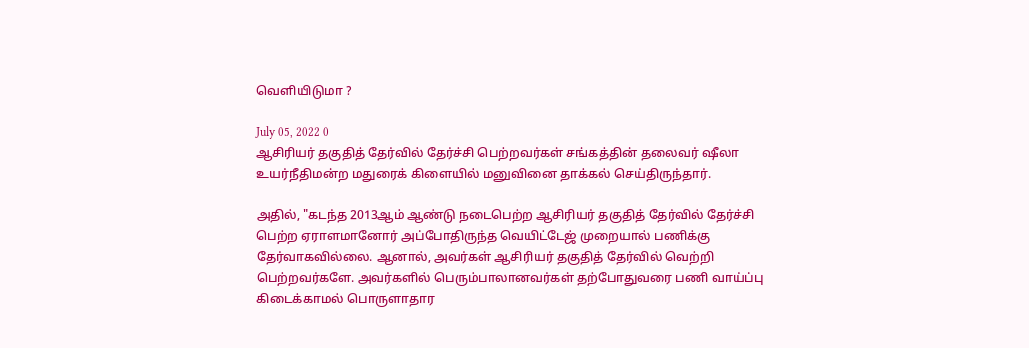வெளியிடுமா ?

July 05, 2022 0
ஆசிரியர் தகுதித் தேர்வில் தேர்ச்சி பெற்றவர்கள் சங்கத்தின் தலைவர் ஷீலா உயர்நீதிமன்ற மதுரைக் கிளையில் மனுவினை தாக்கல் செய்திருந்தார்.

அதில், "கடந்த 2013ஆம் ஆண்டு நடைபெற்ற ஆசிரியர் தகுதித் தேர்வில் தேர்ச்சி பெற்ற ஏராளமானோர் அப்போதிருந்த வெயிட்டேஜ் முறையால் பணிக்கு தேர்வாகவில்லை. ஆனால், அவர்கள் ஆசிரியர் தகுதித் தேர்வில் வெற்றி பெற்றவர்களே. அவர்களில் பெரும்பாலானவர்கள் தற்போதுவரை பணி வாய்ப்பு கிடைக்காமல் பொருளாதார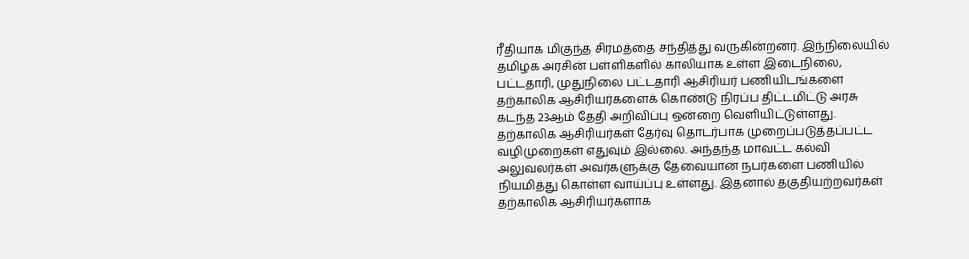ரீதியாக மிகுந்த சிரமத்தை சந்தித்து வருகின்றனர். இந்நிலையில் தமிழக அரசின் பள்ளிகளில் காலியாக உள்ள இடைநிலை, பட்டதாரி, முதுநிலை பட்டதாரி ஆசிரியர் பணியிடங்களை தற்காலிக ஆசிரியர்களைக் கொண்டு நிரப்ப திட்டமிட்டு அரசு கடந்த 23ஆம் தேதி அறிவிப்பு ஒன்றை வெளியிட்டுள்ளது. தற்காலிக ஆசிரியர்கள் தேர்வு தொடர்பாக முறைப்படுத்தப்பட்ட வழிமுறைகள் எதுவும் இல்லை. அந்தந்த மாவட்ட கல்வி அலுவலர்கள் அவர்களுக்கு தேவையான நபர்களை பணியில் நியமித்து கொள்ள வாய்ப்பு உள்ளது. இதனால் தகுதியற்றவர்கள் தற்காலிக ஆசிரியர்களாக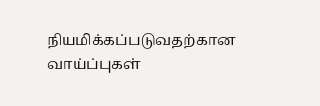நியமிக்கப்படுவதற்கான வாய்ப்புகள்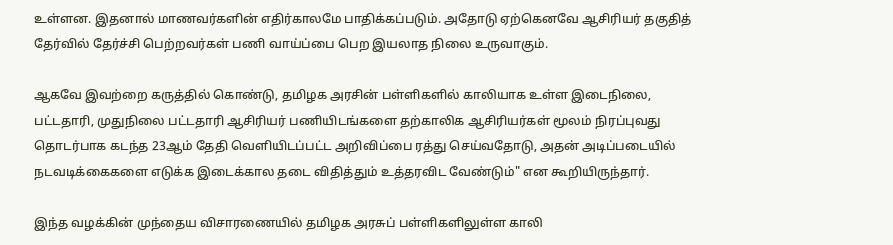உள்ளன. இதனால் மாணவர்களின் எதிர்காலமே பாதிக்கப்படும். அதோடு ஏற்கெனவே ஆசிரியர் தகுதித் தேர்வில் தேர்ச்சி பெற்றவர்கள் பணி வாய்ப்பை பெற இயலாத நிலை உருவாகும்.

ஆகவே இவற்றை கருத்தில் கொண்டு, தமிழக அரசின் பள்ளிகளில் காலியாக உள்ள இடைநிலை, பட்டதாரி, முதுநிலை பட்டதாரி ஆசிரியர் பணியிடங்களை தற்காலிக ஆசிரியர்கள் மூலம் நிரப்புவது தொடர்பாக கடந்த 23ஆம் தேதி வெளியிடப்பட்ட அறிவிப்பை ரத்து செய்வதோடு, அதன் அடிப்படையில் நடவடிக்கைகளை எடுக்க இடைக்கால தடை விதித்தும் உத்தரவிட வேண்டும்" என கூறியிருந்தார்.

இந்த வழக்கின் முந்தைய விசாரணையில் தமிழக அரசுப் பள்ளிகளிலுள்ள காலி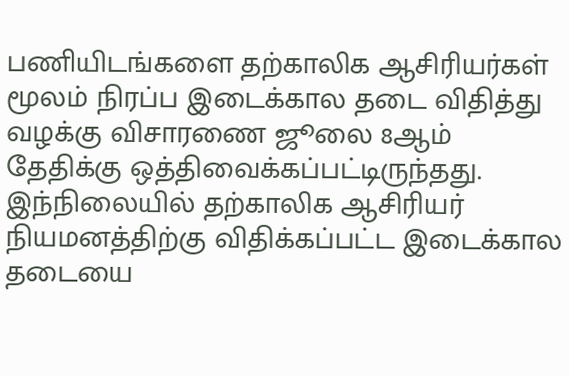பணியிடங்களை தற்காலிக ஆசிரியர்கள் மூலம் நிரப்ப இடைக்கால தடை விதித்து வழக்கு விசாரணை ஜூலை 8ஆம் தேதிக்கு ஒத்திவைக்கப்பட்டிருந்தது. இந்நிலையில் தற்காலிக ஆசிரியர் நியமனத்திற்கு விதிக்கப்பட்ட இடைக்கால தடையை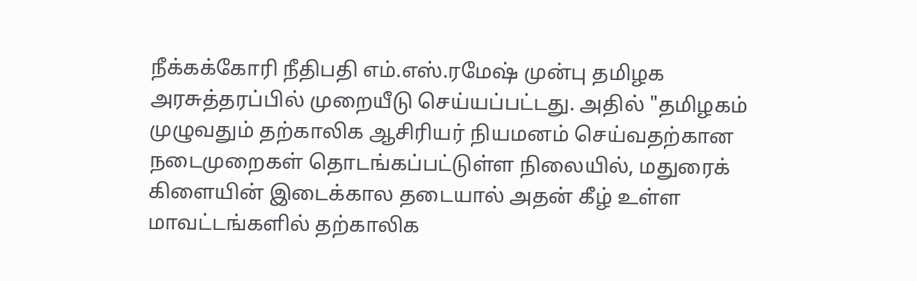நீக்கக்கோரி நீதிபதி எம்.எஸ்.ரமேஷ் முன்பு தமிழக அரசுத்தரப்பில் முறையீடு செய்யப்பட்டது. அதில் "தமிழகம் முழுவதும் தற்காலிக ஆசிரியர் நியமனம் செய்வதற்கான நடைமுறைகள் தொடங்கப்பட்டுள்ள நிலையில், மதுரைக் கிளையின் இடைக்கால தடையால் அதன் கீழ் உள்ள மாவட்டங்களில் தற்காலிக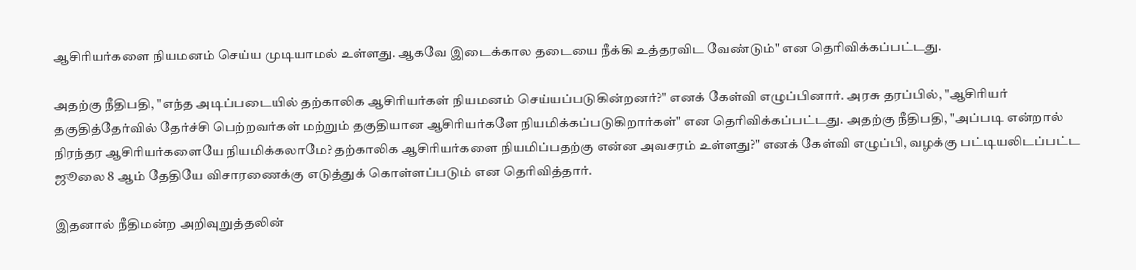ஆசிரியர்களை நியமனம் செய்ய முடியாமல் உள்ளது. ஆகவே இடைக்கால தடையை நீக்கி உத்தரவிட வேண்டும்" என தெரிவிக்கப்பட்டது.

அதற்கு நீதிபதி, "எந்த அடிப்படையில் தற்காலிக ஆசிரியர்கள் நியமனம் செய்யப்படுகின்றனர்?" எனக் கேள்வி எழுப்பினார். அரசு தரப்பில், "ஆசிரியர் தகுதித்தேர்வில் தேர்ச்சி பெற்றவர்கள் மற்றும் தகுதியான ஆசிரியர்களே நியமிக்கப்படுகிறார்கள்" என தெரிவிக்கப்பட்டது. அதற்கு நீதிபதி, "அப்படி என்றால் நிரந்தர ஆசிரியர்களையே நியமிக்கலாமே? தற்காலிக ஆசிரியர்களை நியமிப்பதற்கு என்ன அவசரம் உள்ளது?" எனக் கேள்வி எழுப்பி, வழக்கு பட்டியலிடப்பட்ட ஜூலை 8 ஆம் தேதியே விசாரணைக்கு எடுத்துக் கொள்ளப்படும் என தெரிவித்தார்.

இதனால் நீதிமன்ற அறிவுறுத்தலின்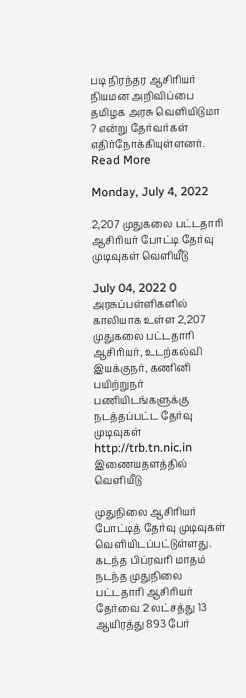படி நிரந்தர ஆசிரியர் நியமன அறிவிப்பை தமிழக அரசு வெளியிடுமா ? என்று தேர்வர்கள் எதிர்நோக்கியுள்ளனர்.
Read More

Monday, July 4, 2022

2,207 முதுகலை பட்டதாரி ஆசிரியர் போட்டி தேர்வு முடிவுகள் வெளியீடு

July 04, 2022 0
அரசுப்பள்ளிகளில் காலியாக உள்ள 2,207 முதுகலை பட்டதாரி ஆசிரியர், உடற்கல்வி இயக்குநர், கணினி பயிற்றுநர் பணியிடங்களுக்கு நடத்தப்பட்ட தேர்வு முடிவுகள் http://trb.tn.nic.in இணையதளத்தில் வெளியீடு

முதுநிலை ஆசிரியர் போட்டித் தேர்வு முடிவுகள் வெளியிடப்பட்டுள்ளது. கடந்த பிப்ரவரி மாதம் நடந்த முதுநிலை பட்டதாரி ஆசிரியர் தேர்வை 2 லட்சத்து 13 ஆயிரத்து 893 பேர்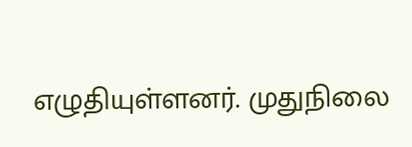எழுதியுள்ளனர். முதுநிலை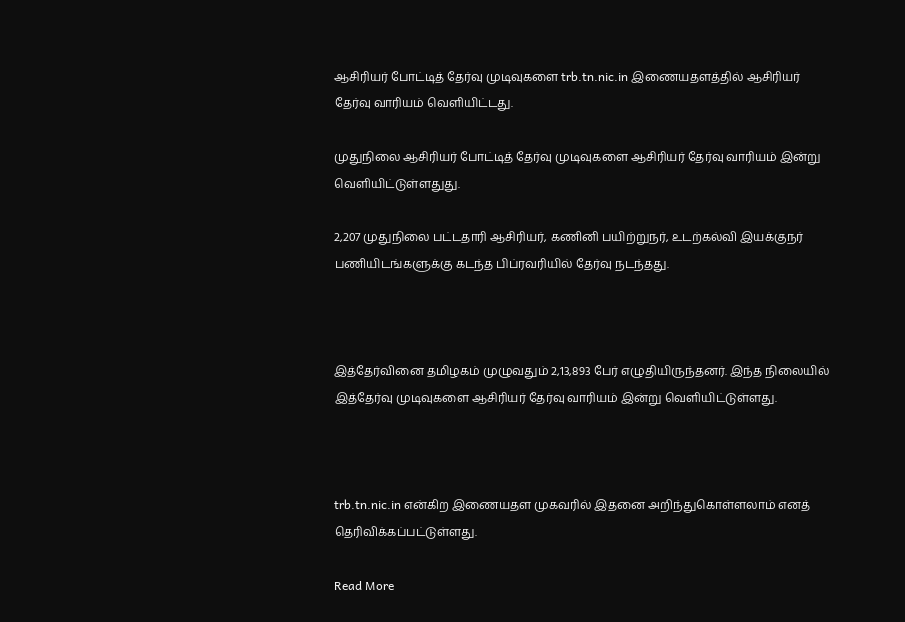ஆசிரியர் போட்டித் தேர்வு முடிவுகளை trb.tn.nic.in இணையதளத்தில் ஆசிரியர் தேர்வு வாரியம் வெளியிட்டது.

முதுநிலை ஆசிரியர் போட்டித் தேர்வு முடிவுகளை ஆசிரியர் தேர்வு வாரியம் இன்று வெளியிட்டுள்ளதுது.

2,207 முதுநிலை பட்டதாரி ஆசிரியர், கணினி பயிற்றுநர், உடற்கல்வி இயக்குநர் பணியிடங்களுக்கு கடந்த பிப்ரவரியில் தேர்வு நடந்தது.



இத்தேர்வினை தமிழகம் முழுவதும் 2,13,893 பேர் எழுதியிருந்தனர். இந்த நிலையில் இத்தேர்வு முடிவுகளை ஆசிரியர் தேர்வு வாரியம் இன்று வெளியிட்டுள்ளது.



trb.tn.nic.in என்கிற இணையதள முகவரில் இதனை அறிந்துகொள்ளலாம் எனத் தெரிவிக்கப்பட்டுள்ளது.

Read More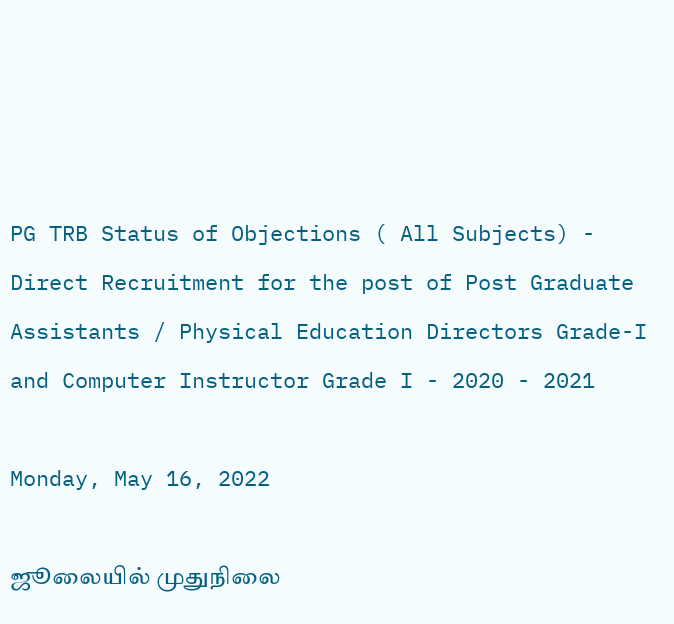PG TRB Status of Objections ( All Subjects) - Direct Recruitment for the post of Post Graduate Assistants / Physical Education Directors Grade-I and Computer Instructor Grade I - 2020 - 2021

Monday, May 16, 2022

ஜூலையில் முதுநிலை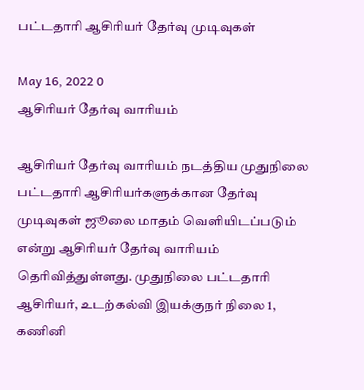பட்டதாரி ஆசிரியர் தேர்வு முடிவுகள்

May 16, 2022 0
ஆசிரியர் தேர்வு வாரியம்

ஆசிரியர் தேர்வு வாரியம் நடத்திய முதுநிலை பட்டதாரி ஆசிரியர்களுக்கான தேர்வு முடிவுகள் ஜூலை மாதம் வெளியிடப்படும் என்று ஆசிரியர் தேர்வு வாரியம் தெரிவித்துள்ளது. முதுநிலை பட்டதாரி ஆசிரியர், உடற்கல்வி இயக்குநர் நிலை 1, கணினி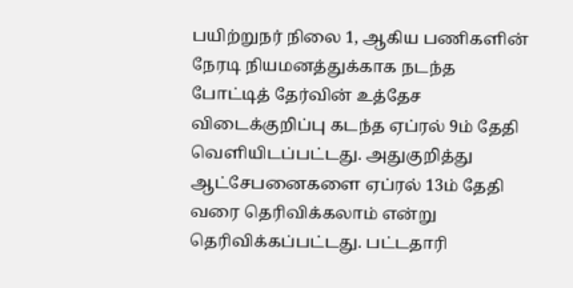பயிற்றுநர் நிலை 1, ஆகிய பணிகளின் நேரடி நியமனத்துக்காக நடந்த போட்டித் தேர்வின் உத்தேச விடைக்குறிப்பு கடந்த ஏப்ரல் 9ம் தேதி வெளியிடப்பட்டது. அதுகுறித்து ஆட்சேபனைகளை ஏப்ரல் 13ம் தேதி வரை தெரிவிக்கலாம் என்று தெரிவிக்கப்பட்டது. பட்டதாரி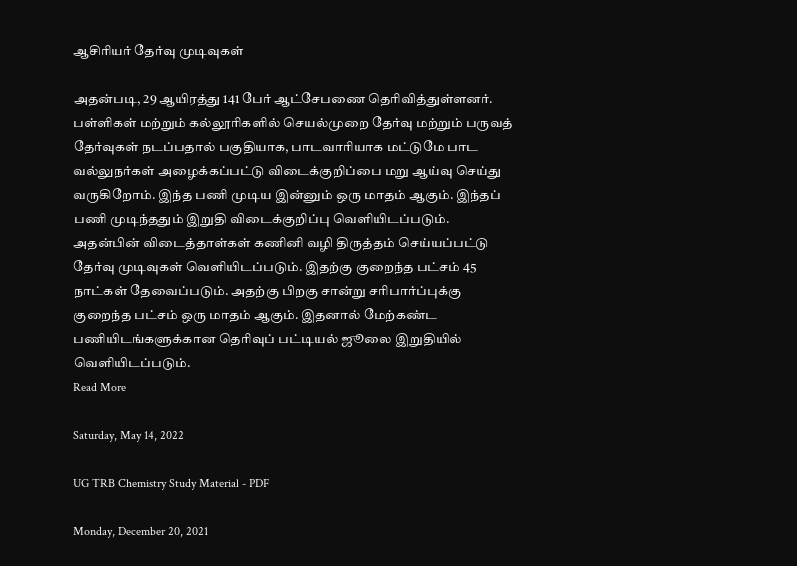ஆசிரியர் தேர்வு முடிவுகள்

அதன்படி, 29 ஆயிரத்து 141 பேர் ஆட்சேபணை தெரிவித்துள்ளனர். பள்ளிகள் மற்றும் கல்லூரிகளில் செயல்முறை தேர்வு மற்றும் பருவத் தேர்வுகள் நடப்பதால் பகுதியாக, பாடவாரியாக மட்டுமே பாட வல்லுநர்கள் அழைக்கப்பட்டு விடைக்குறிப்பை மறு ஆய்வு செய்து வருகிறோம். இந்த பணி முடிய இன்னும் ஒரு மாதம் ஆகும். இந்தப் பணி முடிந்ததும் இறுதி விடைக்குறிப்பு வெளியிடப்படும். அதன்பின் விடைத்தாள்கள் கணினி வழி திருத்தம் செய்யப்பட்டு தேர்வு முடிவுகள் வெளியிடப்படும். இதற்கு குறைந்த பட்சம் 45 நாட்கள் தேவைப்படும். அதற்கு பிறகு சான்று சரிபார்ப்புக்கு குறைந்த பட்சம் ஒரு மாதம் ஆகும். இதனால் மேற்கண்ட பணியிடங்களுக்கான தெரிவுப் பட்டியல் ஜூலை இறுதியில் வெளியிடப்படும்.
Read More

Saturday, May 14, 2022

UG TRB Chemistry Study Material - PDF

Monday, December 20, 2021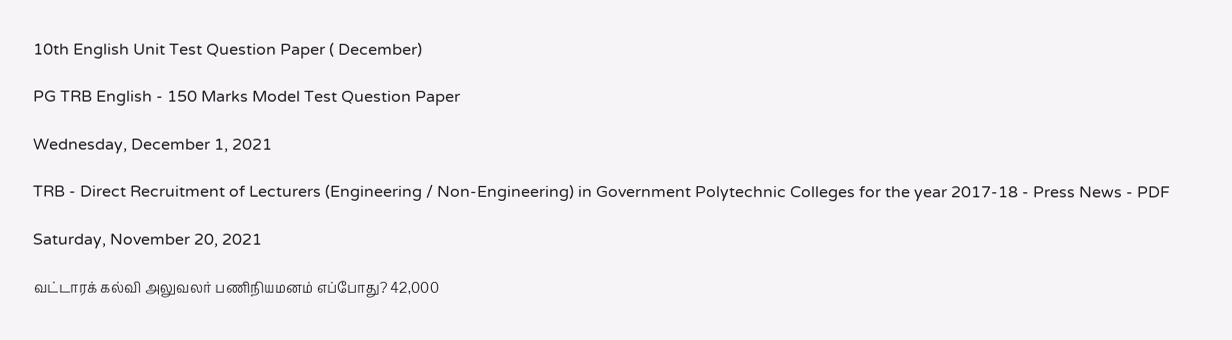10th English Unit Test Question Paper ( December)

PG TRB English - 150 Marks Model Test Question Paper

Wednesday, December 1, 2021

TRB - Direct Recruitment of Lecturers (Engineering / Non-Engineering) in Government Polytechnic Colleges for the year 2017-18 - Press News - PDF

Saturday, November 20, 2021

வட்டாரக் கல்வி அலுவலர் பணிநியமனம் எப்போது? 42,000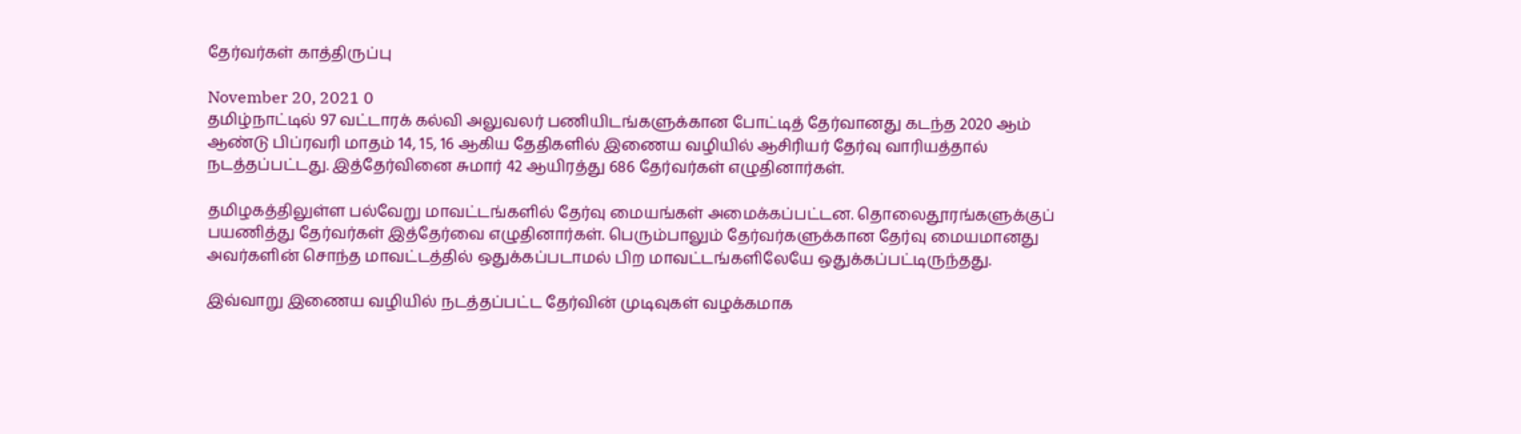தேர்வர்கள் காத்திருப்பு

November 20, 2021 0
தமிழ்நாட்டில் 97 வட்டாரக் கல்வி அலுவலர் பணியிடங்களுக்கான போட்டித் தேர்வானது கடந்த 2020 ஆம் ஆண்டு பிப்ரவரி மாதம் 14, 15, 16 ஆகிய தேதிகளில் இணைய வழியில் ஆசிரியர் தேர்வு வாரியத்தால் நடத்தப்பட்டது. இத்தேர்வினை சுமார் 42 ஆயிரத்து 686 தேர்வர்கள் எழுதினார்கள்.

தமிழகத்திலுள்ள பல்வேறு மாவட்டங்களில் தேர்வு மையங்கள் அமைக்கப்பட்டன. தொலைதூரங்களுக்குப் பயணித்து தேர்வர்கள் இத்தேர்வை எழுதினார்கள். பெரும்பாலும் தேர்வர்களுக்கான தேர்வு மையமானது அவர்களின் சொந்த மாவட்டத்தில் ஒதுக்கப்படாமல் பிற மாவட்டங்களிலேயே ஒதுக்கப்பட்டிருந்தது.

இவ்வாறு இணைய வழியில் நடத்தப்பட்ட தேர்வின் முடிவுகள் வழக்கமாக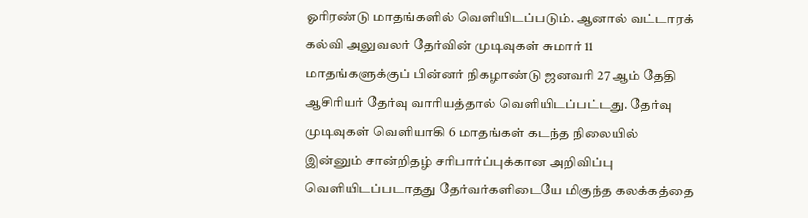ஓரிரண்டு மாதங்களில் வெளியிடப்படும். ஆனால் வட்டாரக் கல்வி அலுவலர் தேர்வின் முடிவுகள் சுமார் 11 மாதங்களுக்குப் பின்னர் நிகழாண்டு ஜனவரி 27 ஆம் தேதி ஆசிரியர் தேர்வு வாரியத்தால் வெளியிடப்பட்டது. தேர்வு முடிவுகள் வெளியாகி 6 மாதங்கள் கடந்த நிலையில் இன்னும் சான்றிதழ் சரிபார்ப்புக்கான அறிவிப்பு வெளியிடப்படாதது தேர்வர்களிடையே மிகுந்த கலக்கத்தை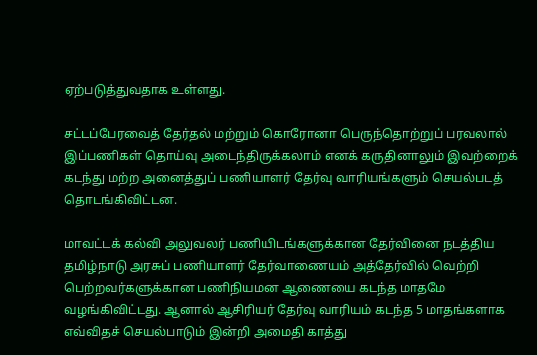ஏற்படுத்துவதாக உள்ளது.

சட்டப்பேரவைத் தேர்தல் மற்றும் கொரோனா பெருந்தொற்றுப் பரவலால் இப்பணிகள் தொய்வு அடைந்திருக்கலாம் எனக் கருதினாலும் இவற்றைக் கடந்து மற்ற அனைத்துப் பணியாளர் தேர்வு வாரியங்களும் செயல்படத் தொடங்கிவிட்டன.

மாவட்டக் கல்வி அலுவலர் பணியிடங்களுக்கான தேர்வினை நடத்திய தமிழ்நாடு அரசுப் பணியாளர் தேர்வாணையம் அத்தேர்வில் வெற்றி பெற்றவர்களுக்கான பணிநியமன ஆணையை கடந்த மாதமே வழங்கிவிட்டது. ஆனால் ஆசிரியர் தேர்வு வாரியம் கடந்த 5 மாதங்களாக எவ்விதச் செயல்பாடும் இன்றி அமைதி காத்து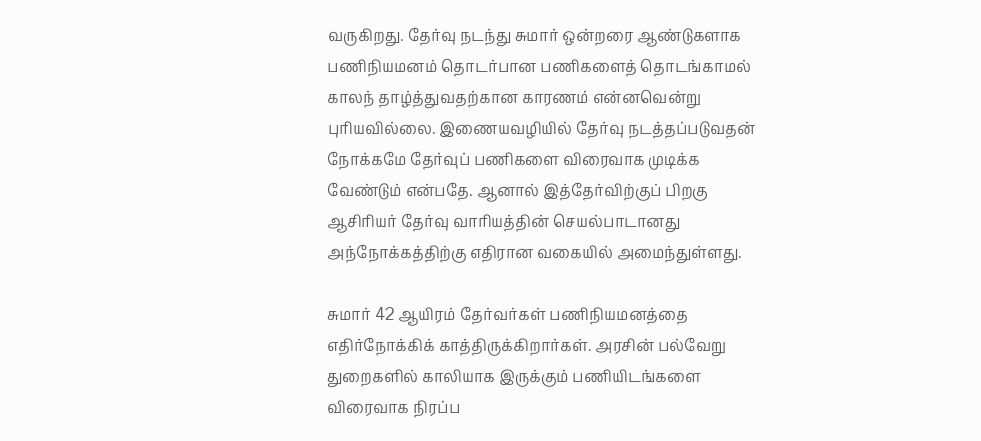வருகிறது. தேர்வு நடந்து சுமார் ஒன்றரை ஆண்டுகளாக பணிநியமனம் தொடர்பான பணிகளைத் தொடங்காமல் காலந் தாழ்த்துவதற்கான காரணம் என்னவென்று புரியவில்லை. இணையவழியில் தேர்வு நடத்தப்படுவதன் நோக்கமே தேர்வுப் பணிகளை விரைவாக முடிக்க வேண்டும் என்பதே. ஆனால் இத்தேர்விற்குப் பிறகு ஆசிரியர் தேர்வு வாரியத்தின் செயல்பாடானது அந்நோக்கத்திற்கு எதிரான வகையில் அமைந்துள்ளது.

சுமார் 42 ஆயிரம் தேர்வர்கள் பணிநியமனத்தை எதிர்நோக்கிக் காத்திருக்கிறார்கள். அரசின் பல்வேறு துறைகளில் காலியாக இருக்கும் பணியிடங்களை விரைவாக நிரப்ப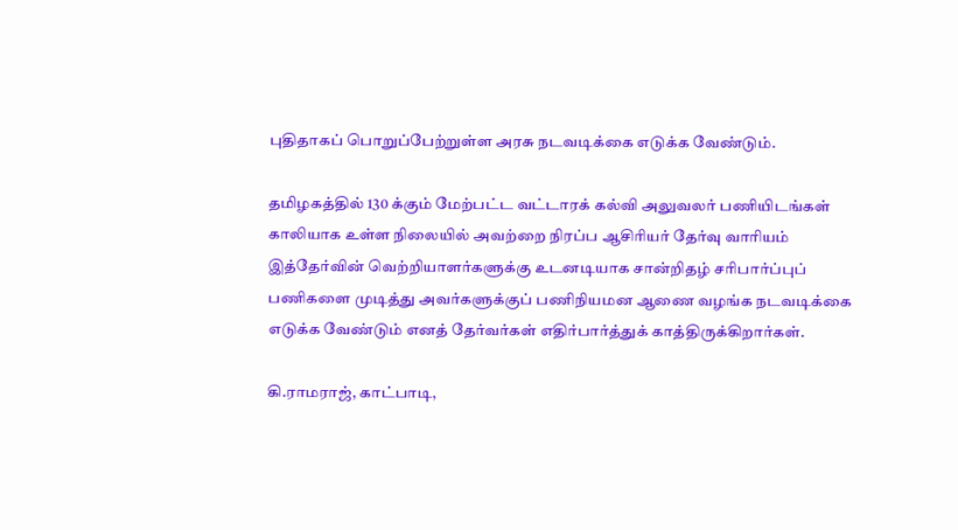புதிதாகப் பொறுப்பேற்றுள்ள அரசு நடவடிக்கை எடுக்க வேண்டும்.

தமிழகத்தில் 130 க்கும் மேற்பட்ட வட்டாரக் கல்வி அலுவலர் பணியிடங்கள் காலியாக உள்ள நிலையில் அவற்றை நிரப்ப ஆசிரியர் தேர்வு வாரியம் இத்தேர்வின் வெற்றியாளர்களுக்கு உடனடியாக சான்றிதழ் சரிபார்ப்புப் பணிகளை முடித்து அவர்களுக்குப் பணிநியமன ஆணை வழங்க நடவடிக்கை எடுக்க வேண்டும் எனத் தேர்வர்கள் எதிர்பார்த்துக் காத்திருக்கிறார்கள்.

கி.ராமராஜ், காட்பாடி,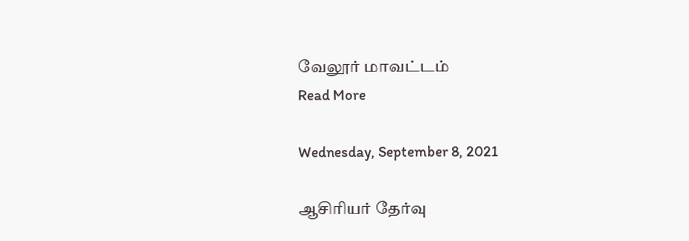வேலூர் மாவட்டம்
Read More

Wednesday, September 8, 2021

ஆசிரியர் தேர்வு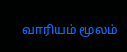வாரியம் மூலம்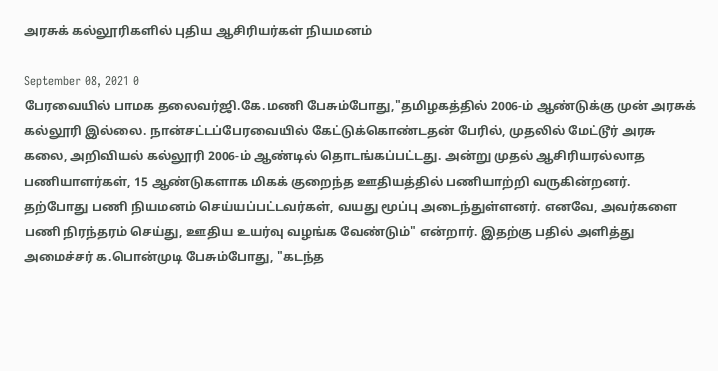அரசுக் கல்லூரிகளில் புதிய ஆசிரியர்கள் நியமனம்

September 08, 2021 0
பேரவையில் பாமக தலைவர்ஜி.கே.மணி பேசும்போது,"தமிழகத்தில் 2006-ம் ஆண்டுக்கு முன் அரசுக் கல்லூரி இல்லை. நான்சட்டப்பேரவையில் கேட்டுக்கொண்டதன் பேரில், முதலில் மேட்டூர் அரசு கலை, அறிவியல் கல்லூரி 2006-ம் ஆண்டில் தொடங்கப்பட்டது. அன்று முதல் ஆசிரியரல்லாத பணியாளர்கள், 15 ஆண்டுகளாக மிகக் குறைந்த ஊதியத்தில் பணியாற்றி வருகின்றனர். தற்போது பணி நியமனம் செய்யப்பட்டவர்கள், வயது மூப்பு அடைந்துள்ளனர். எனவே, அவர்களை பணி நிரந்தரம் செய்து, ஊதிய உயர்வு வழங்க வேண்டும்" என்றார். இதற்கு பதில் அளித்து அமைச்சர் க.பொன்முடி பேசும்போது, "கடந்த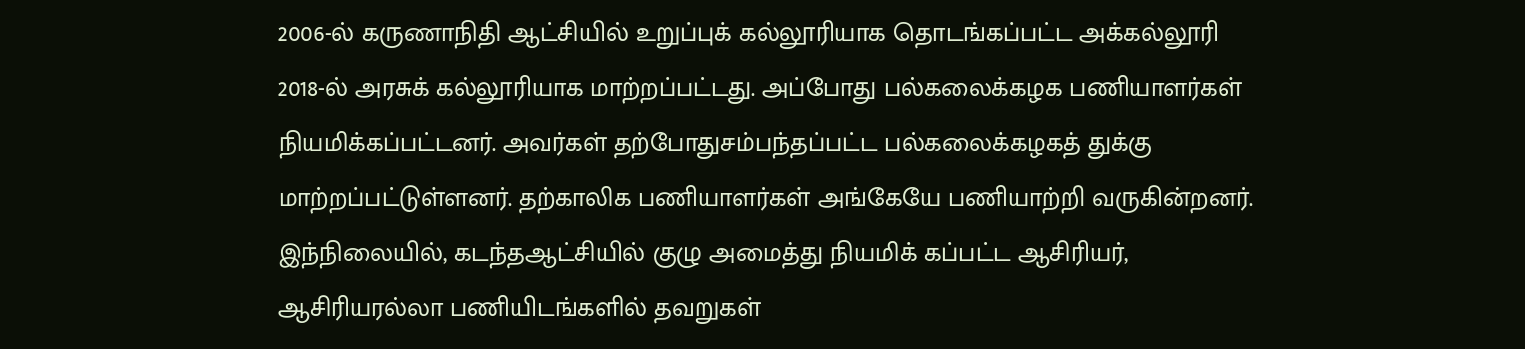2006-ல் கருணாநிதி ஆட்சியில் உறுப்புக் கல்லூரியாக தொடங்கப்பட்ட அக்கல்லூரி 2018-ல் அரசுக் கல்லூரியாக மாற்றப்பட்டது. அப்போது பல்கலைக்கழக பணியாளர்கள் நியமிக்கப்பட்டனர். அவர்கள் தற்போதுசம்பந்தப்பட்ட பல்கலைக்கழகத் துக்கு மாற்றப்பட்டுள்ளனர். தற்காலிக பணியாளர்கள் அங்கேயே பணியாற்றி வருகின்றனர். இந்நிலையில், கடந்தஆட்சியில் குழு அமைத்து நியமிக் கப்பட்ட ஆசிரியர், ஆசிரியரல்லா பணியிடங்களில் தவறுகள்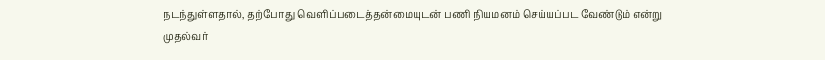நடந்துள்ளதால், தற்போது வெளிப்படைத்தன்மையுடன் பணி நியமனம் செய்யப்பட வேண்டும் என்று முதல்வர்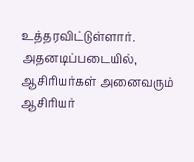உத்தரவிட்டுள்ளார். அதனடிப்படையில், ஆசிரியர்கள் அனைவரும் ஆசிரியர்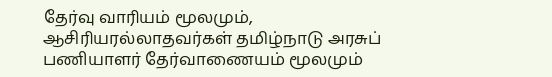தேர்வு வாரியம் மூலமும், ஆசிரியரல்லாதவர்கள் தமிழ்நாடு அரசுப் பணியாளர் தேர்வாணையம் மூலமும்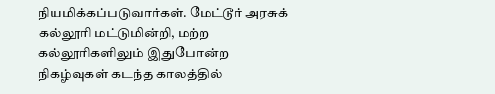நியமிக்கப்படுவார்கள். மேட்டூர் அரசுக் கல்லூரி மட்டுமின்றி, மற்ற கல்லூரிகளிலும் இதுபோன்ற நிகழ்வுகள் கடந்த காலத்தில்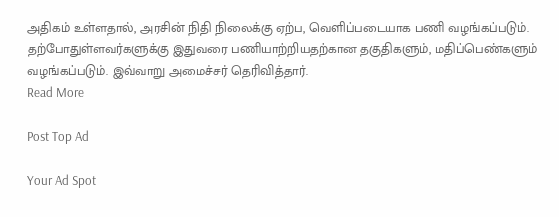அதிகம் உள்ளதால், அரசின் நிதி நிலைக்கு ஏற்ப, வெளிப்படையாக பணி வழங்கப்படும். தற்போதுள்ளவர்களுக்கு இதுவரை பணியாற்றியதற்கான தகுதிகளும், மதிப்பெண்களும் வழங்கப்படும். இவ்வாறு அமைச்சர் தெரிவித்தார்.
Read More

Post Top Ad

Your Ad Spot